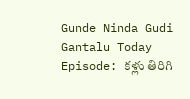Gunde Ninda Gudi Gantalu Today Episode: కళ్లు తిరిగి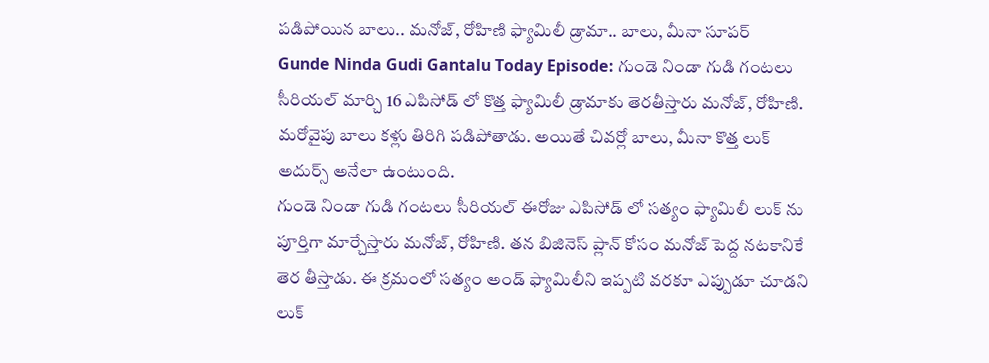పడిపోయిన బాలు.. మనోజ్, రోహిణి ఫ్యామిలీ డ్రామా.. బాలు, మీనా సూపర్
Gunde Ninda Gudi Gantalu Today Episode: గుండె నిండా గుడి గంటలు సీరియల్ మార్చి 16 ఎపిసోడ్ లో కొత్త ఫ్యామిలీ డ్రామాకు తెరతీస్తారు మనోజ్, రోహిణి. మరోవైపు బాలు కళ్లు తిరిగి పడిపోతాడు. అయితే చివర్లో బాలు, మీనా కొత్త లుక్ అదుర్స్ అనేలా ఉంటుంది.
గుండె నిండా గుడి గంటలు సీరియల్ ఈరోజు ఎపిసోడ్ లో సత్యం ఫ్యామిలీ లుక్ ను పూర్తిగా మార్చేస్తారు మనోజ్, రోహిణి. తన బిజినెస్ ప్లాన్ కోసం మనోజ్ పెద్ద నటకానికే తెర తీస్తాడు. ఈ క్రమంలో సత్యం అండ్ ఫ్యామిలీని ఇప్పటి వరకూ ఎప్పుడూ చూడని లుక్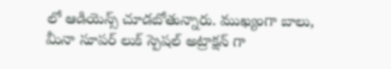లో ఆడియెన్స్ చూడబోతున్నారు. ముఖ్యంగా బాలు, మీనా సూపర్ లుక్ స్పెషల్ అట్రాక్షన్ గా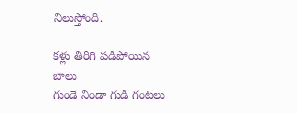నిలుస్తోంది.

కళ్లు తిరిగి పడిపోయిన బాలు
గుండె నిండా గుడి గంటలు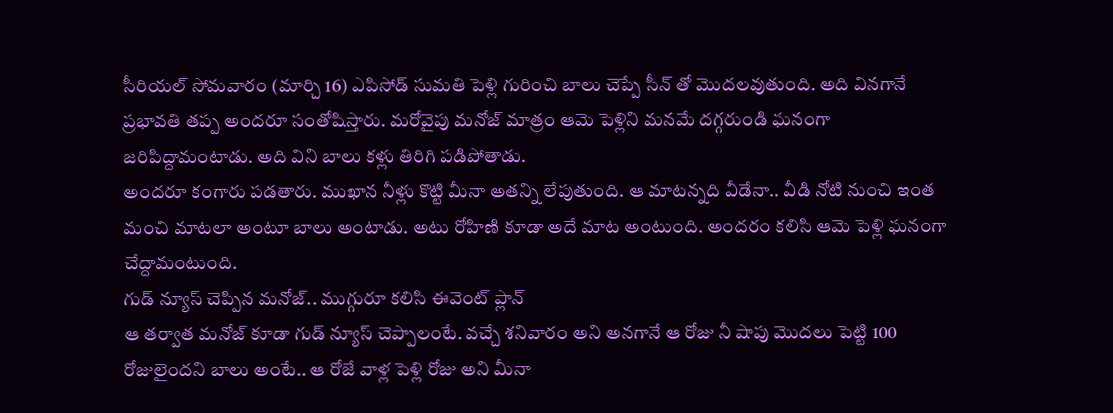సీరియల్ సోమవారం (మార్చి 16) ఎపిసోడ్ సుమతి పెళ్లి గురించి బాలు చెప్పే సీన్ తో మొదలవుతుంది. అది వినగానే ప్రభావతి తప్ప అందరూ సంతోషిస్తారు. మరోవైపు మనోజ్ మాత్రం ఆమె పెళ్లిని మనమే దగ్గరుండి ఘనంగా జరిపిద్దామంటాడు. అది విని బాలు కళ్లు తిరిగి పడిపోతాడు.
అందరూ కంగారు పడతారు. ముఖాన నీళ్లు కొట్టి మీనా అతన్ని లేపుతుంది. ఆ మాటన్నది వీడేనా.. వీడి నోటి నుంచి ఇంత మంచి మాటలా అంటూ బాలు అంటాడు. అటు రోహిణి కూడా అదే మాట అంటుంది. అందరం కలిసి ఆమె పెళ్లి ఘనంగా చేద్దామంటుంది.
గుడ్ న్యూస్ చెప్పిన మనోజ్.. ముగ్గురూ కలిసి ఈవెంట్ ప్లాన్
ఆ తర్వాత మనోజ్ కూడా గుడ్ న్యూస్ చెప్పాలంటే. వచ్చే శనివారం అని అనగానే ఆ రోజు నీ షాపు మొదలు పెట్టి 100 రోజులైందని బాలు అంటే.. ఆ రోజే వాళ్ల పెళ్లి రోజు అని మీనా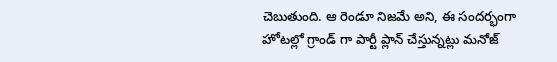చెబుతుంది. ఆ రెండూ నిజమే అని, ఈ సందర్భంగా హోటల్లో గ్రాండ్ గా పార్టీ ప్లాన్ చేస్తున్నట్లు మనోజ్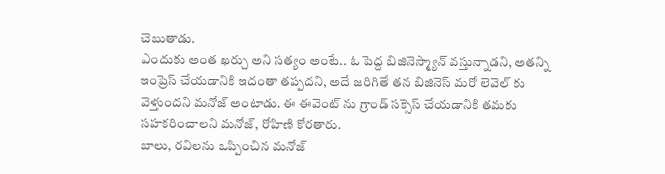చెబుతాడు.
ఎందుకు అంత ఖర్చు అని సత్యం అంటే.. ఓ పెద్ద బిజినెస్మ్యాన్ వస్తున్నాడని, అతన్ని ఇంప్రెస్ చేయడానికి ఇదంతా తప్పదని, అదే జరిగితే తన బిజినెస్ మరో లెవెల్ కు వెళ్తుందని మనోజ్ అంటాడు. ఈ ఈవెంట్ ను గ్రాండ్ సక్సెస్ చేయడానికి తమకు సహకరించాలని మనోజ్, రోహిణి కోరతారు.
బాలు, రవిలను ఒప్పించిన మనోజ్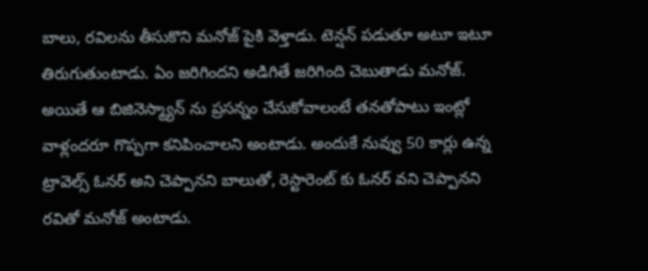బాలు, రవిలను తీసుకొని మనోజ్ పైకి వెళ్తాడు. టెన్షన్ పడుతూ అటూ ఇటూ తిరుగుతుంటాడు. ఏం జరిగిందని అడిగితే జరిగింది చెబుతాడు మనోజ్. అయితే ఆ బిజినెస్మ్యాన్ ను ప్రసన్నం చేసుకోవాలంటే తనతోపాటు ఇంట్లో వాళ్లందరూ గొప్పగా కనిపించాలని అంటాడు. అందుకే నువ్వు 50 కార్లు ఉన్న ట్రావెల్స్ ఓనర్ అని చెప్పానని బాలుతో, రెస్టారెంట్ కు ఓనర్ వని చెప్పానని రవితో మనోజ్ అంటాడు.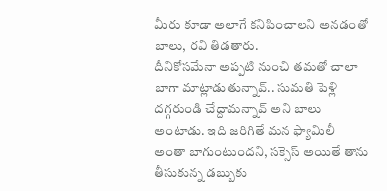మీరు కూడా అలాగే కనిపించాలని అనడంతో బాలు, రవి తిడతారు.
దీనికోసమేనా అప్పటి నుంచి తమతో చాలా బాగా మాట్లాడుతున్నావ్.. సుమతి పెళ్లి దగ్గరుండి చేద్దామన్నావ్ అని బాలు అంటాడు. ఇది జరిగితే మన ఫ్యామిలీ అంతా బాగుంటుందని, సక్సెస్ అయితే తాను తీసుకున్న డబ్బుకు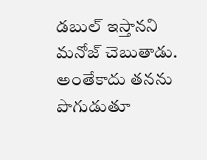డబుల్ ఇస్తానని మనోజ్ చెబుతాడు. అంతేకాదు తనను పొగుడుతూ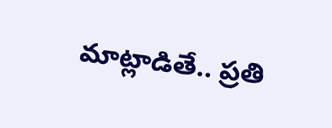మాట్లాడితే.. ప్రతి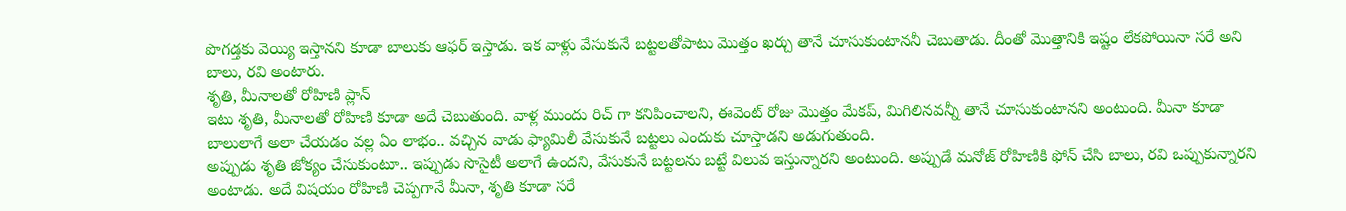పొగడ్తకు వెయ్యి ఇస్తానని కూడా బాలుకు ఆఫర్ ఇస్తాడు. ఇక వాళ్లు వేసుకునే బట్టలతోపాటు మొత్తం ఖర్చు తానే చూసుకుంటాననీ చెబుతాడు. దీంతో మొత్తానికి ఇష్టం లేకపోయినా సరే అని బాలు, రవి అంటారు.
శృతి, మీనాలతో రోహిణి ప్లాన్
ఇటు శృతి, మీనాలతో రోహిణి కూడా అదే చెబుతుంది. వాళ్ల ముందు రిచ్ గా కనిపించాలని, ఈవెంట్ రోజు మొత్తం మేకప్, మిగిలినవన్నీ తానే చూసుకుంటానని అంటుంది. మీనా కూడా బాలులాగే అలా చేయడం వల్ల ఏం లాభం.. వచ్చిన వాడు ఫ్యామిలీ వేసుకునే బట్టలు ఎందుకు చూస్తాడని అడుగుతుంది.
అప్పుడు శృతి జోక్యం చేసుకుంటూ.. ఇప్పుడు సొసైటీ అలాగే ఉందని, వేసుకునే బట్టలను బట్టే విలువ ఇస్తున్నారని అంటుంది. అప్పుడే మనోజ్ రోహిణికి ఫోన్ చేసి బాలు, రవి ఒప్పుకున్నారని అంటాడు. అదే విషయం రోహిణి చెప్పగానే మీనా, శృతి కూడా సరే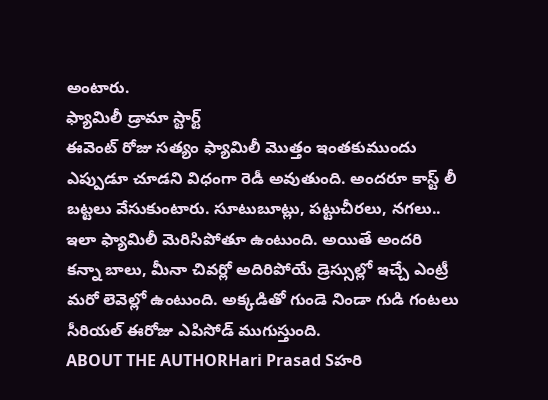అంటారు.
ఫ్యామిలీ డ్రామా స్టార్ట్
ఈవెంట్ రోజు సత్యం ఫ్యామిలీ మొత్తం ఇంతకుముందు ఎప్పుడూ చూడని విధంగా రెడీ అవుతుంది. అందరూ కాస్ట్ లీ బట్టలు వేసుకుంటారు. సూటుబూట్లు, పట్టుచీరలు, నగలు.. ఇలా ఫ్యామిలీ మెరిసిపోతూ ఉంటుంది. అయితే అందరి కన్నా బాలు, మీనా చివర్లో అదిరిపోయే డ్రెస్సుల్లో ఇచ్చే ఎంట్రీ మరో లెవెల్లో ఉంటుంది. అక్కడితో గుండె నిండా గుడి గంటలు సీరియల్ ఈరోజు ఎపిసోడ్ ముగుస్తుంది.
ABOUT THE AUTHORHari Prasad Sహరి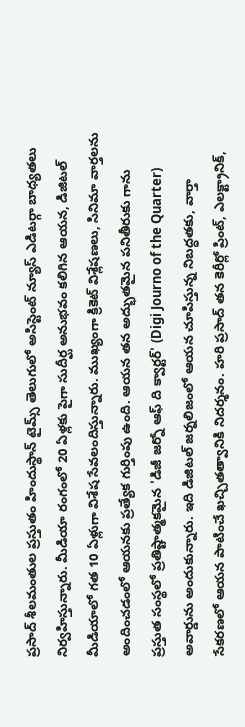ప్రసాద్ శీలమంతుల ప్రస్తుతం హిందుస్థాన్ టైమ్స్ తెలుగులో అసిస్టెంట్ న్యూస్ ఎడిటర్గా బాధ్యతలు నిర్వహిస్తున్నారు. మీడియా రంగంలో 20 ఏళ్లకు పైగా సుదీర్ఘ అనుభవం కలిగిన ఆయన, డిజిటల్ మీడియాలో గత 10 ఏళ్లుగా విశేష సేవలందిస్తున్నారు. ముఖ్యంగా క్రికెట్ విశ్లేషణలు, సినిమా వార్తలను అందించడంలో ఆయనకు ప్రత్యేక గుర్తింపు ఉంది. ఆయన తన అద్భుతమైన పనితీరుకు గాను ప్రస్తుత సంస్థలో ప్రతిష్టాత్మకమైన 'డిజీ జర్నో ఆఫ్ ది క్వార్టర్' (Digi Journo of the Quarter) అవార్డును అందుకున్నారు. ఇది డిజిటల్ జర్నలిజంలో ఆయన చూపిస్తున్న నిబద్ధతకు, వార్తా సేకరణలో ఆయన పాటించే ఖచ్చితత్వానికి నిదర్శనం. హరి ప్రసాద్ తన కెరీర్లో ప్రింట్, ఎలక్ట్రానిక్,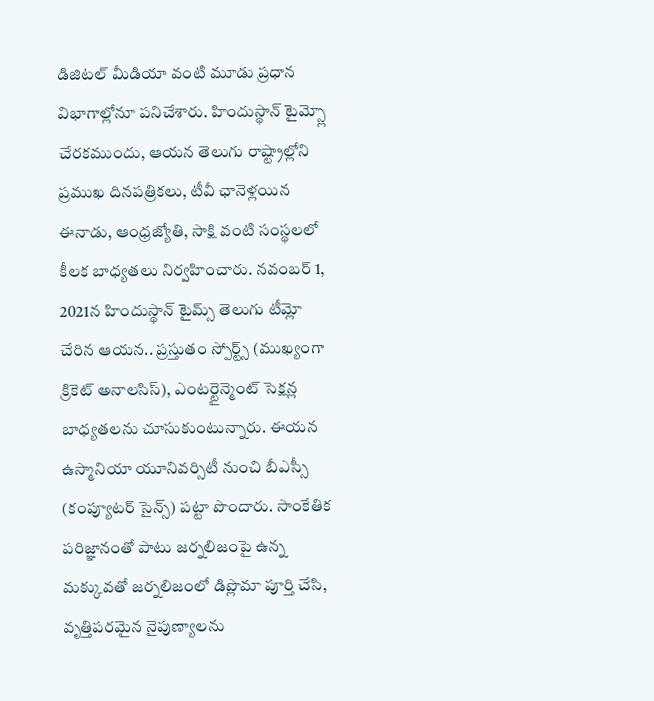డిజిటల్ మీడియా వంటి మూడు ప్రధాన విభాగాల్లోనూ పనిచేశారు. హిందుస్థాన్ టైమ్స్లో చేరకముందు, ఆయన తెలుగు రాష్ట్రాల్లోని ప్రముఖ దినపత్రికలు, టీవీ ఛానెళ్లయిన ఈనాడు, ఆంధ్రజ్యోతి, సాక్షి వంటి సంస్థలలో కీలక బాధ్యతలు నిర్వహించారు. నవంబర్ 1, 2021న హిందుస్థాన్ టైమ్స్ తెలుగు టీమ్లో చేరిన ఆయన.. ప్రస్తుతం స్పోర్ట్స్ (ముఖ్యంగా క్రికెట్ అనాలసిస్), ఎంటర్టైన్మెంట్ సెక్షన్ల బాధ్యతలను చూసుకుంటున్నారు. ఈయన ఉస్మానియా యూనివర్సిటీ నుంచి బీఎస్సీ (కంప్యూటర్ సైన్స్) పట్టా పొందారు. సాంకేతిక పరిజ్ఞానంతో పాటు జర్నలిజంపై ఉన్న మక్కువతో జర్నలిజంలో డిప్లొమా పూర్తి చేసి, వృత్తిపరమైన నైపుణ్యాలను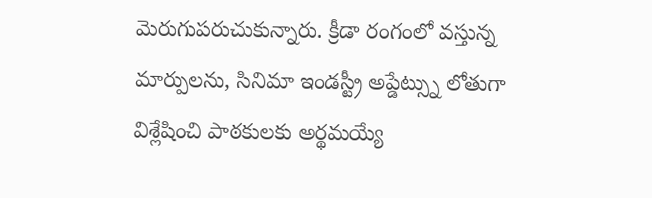మెరుగుపరుచుకున్నారు. క్రీడా రంగంలో వస్తున్న మార్పులను, సినిమా ఇండస్ట్రీ అప్డేట్స్ను లోతుగా విశ్లేషించి పాఠకులకు అర్థమయ్యే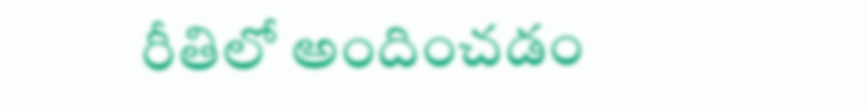రీతిలో అందించడం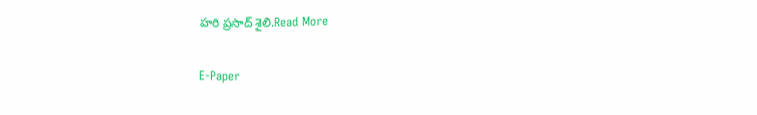హరి ప్రసాద్ శైలి.Read More

E-Paper